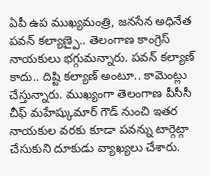ఏపీ ఉప ముఖ్యమంత్రి, జనసేన అధినేత పవన్ కల్యాణ్పై.. తెలంగాణ కాంగ్రెస్ నాయకులు భగ్గుమన్నారు. పవన్ కల్యాణ్ కాదు.. దిష్టి కల్యాణ్ అంటూ.. కామెంట్లు చేస్తున్నారు. ముఖ్యంగా తెలంగాణ పీసీసీ చీఫ్ మహేష్కుమార్ గౌడ్ నుంచి ఇతర నాయకుల వరకు కూడా పవన్ను టార్గెట్గా చేసుకుని దూకుడు వ్యాఖ్యలు చేశారు.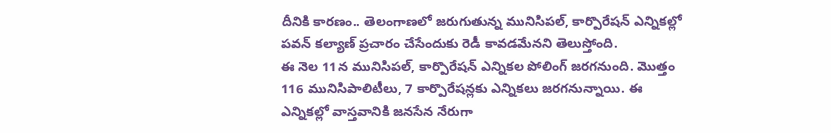దీనికి కారణం.. తెలంగాణలో జరుగుతున్న మునిసిపల్, కార్పొరేషన్ ఎన్నికల్లో పవన్ కల్యాణ్ ప్రచారం చేసేందుకు రెడీ కావడమేనని తెలుస్తోంది.
ఈ నెల 11న మునిసిపల్, కార్పొరేషన్ ఎన్నికల పోలింగ్ జరగనుంది. మొత్తం 116 మునిసిపాలిటీలు, 7 కార్పొరేషన్లకు ఎన్నికలు జరగనున్నాయి. ఈ ఎన్నికల్లో వాస్తవానికి జనసేన నేరుగా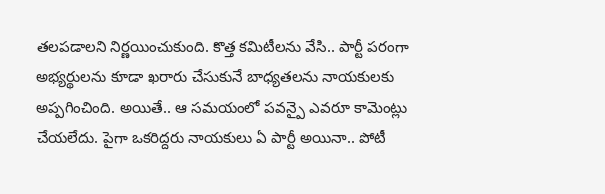తలపడాలని నిర్ణయించుకుంది. కొత్త కమిటీలను వేసి.. పార్టీ పరంగా అభ్యర్థులను కూడా ఖరారు చేసుకునే బాధ్యతలను నాయకులకు అప్పగించింది. అయితే.. ఆ సమయంలో పవన్పై ఎవరూ కామెంట్లు చేయలేదు. పైగా ఒకరిద్దరు నాయకులు ఏ పార్టీ అయినా.. పోటీ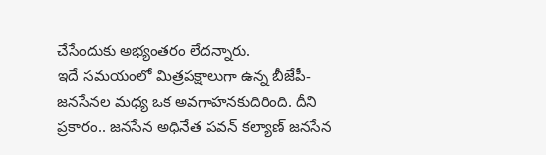చేసేందుకు అభ్యంతరం లేదన్నారు.
ఇదే సమయంలో మిత్రపక్షాలుగా ఉన్న బీజేపీ-జనసేనల మధ్య ఒక అవగాహనకుదిరింది. దీని ప్రకారం.. జనసేన అధినేత పవన్ కల్యాణ్ జనసేన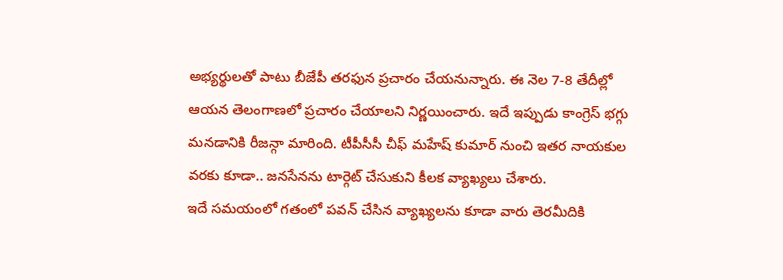అభ్యర్థులతో పాటు బీజేపీ తరఫున ప్రచారం చేయనున్నారు. ఈ నెల 7-8 తేదీల్లో ఆయన తెలంగాణలో ప్రచారం చేయాలని నిర్ణయించారు. ఇదే ఇప్పుడు కాంగ్రెస్ భగ్గు మనడానికి రీజన్గా మారింది. టీపీసీసీ చీఫ్ మహేష్ కుమార్ నుంచి ఇతర నాయకుల వరకు కూడా.. జనసేనను టార్గెట్ చేసుకుని కీలక వ్యాఖ్యలు చేశారు.
ఇదే సమయంలో గతంలో పవన్ చేసిన వ్యాఖ్యలను కూడా వారు తెరమీదికి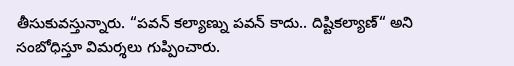తీసుకువస్తున్నారు. “పవన్ కల్యాణ్ను పవన్ కాదు.. దిష్టికల్యాణ్“ అని సంబోధిస్తూ విమర్శలు గుప్పించారు.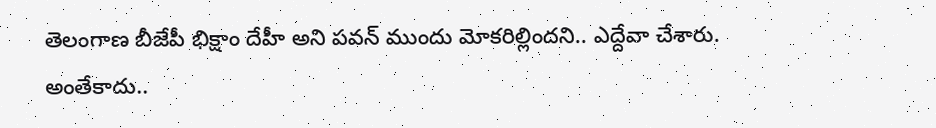తెలంగాణ బీజేపీ భిక్షాం దేహీ అని పవన్ ముందు మోకరిల్లిందని.. ఎద్దేవా చేశారు. అంతేకాదు..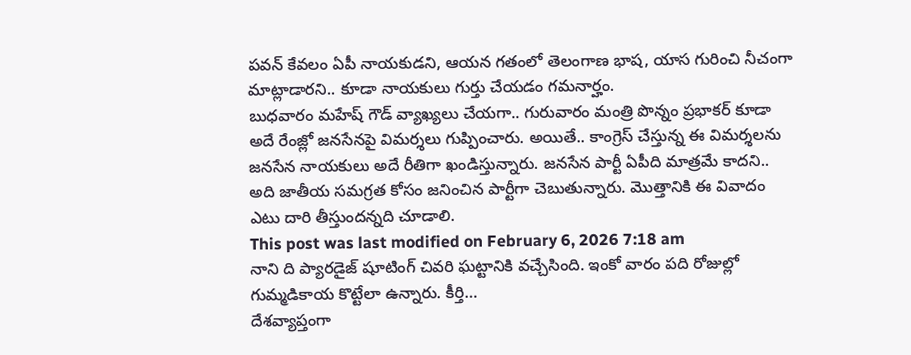పవన్ కేవలం ఏపీ నాయకుడని, ఆయన గతంలో తెలంగాణ భాష, యాస గురించి నీచంగా మాట్లాడారని.. కూడా నాయకులు గుర్తు చేయడం గమనార్హం.
బుధవారం మహేష్ గౌడ్ వ్యాఖ్యలు చేయగా.. గురువారం మంత్రి పొన్నం ప్రభాకర్ కూడా అదే రేంజ్లో జనసేనపై విమర్శలు గుప్పించారు. అయితే.. కాంగ్రెస్ చేస్తున్న ఈ విమర్శలను జనసేన నాయకులు అదే రీతిగా ఖండిస్తున్నారు. జనసేన పార్టీ ఏపీది మాత్రమే కాదని.. అది జాతీయ సమగ్రత కోసం జనించిన పార్టీగా చెబుతున్నారు. మొత్తానికి ఈ వివాదం ఎటు దారి తీస్తుందన్నది చూడాలి.
This post was last modified on February 6, 2026 7:18 am
నాని ది ప్యారడైజ్ షూటింగ్ చివరి ఘట్టానికి వచ్చేసింది. ఇంకో వారం పది రోజుల్లో గుమ్మడికాయ కొట్టేలా ఉన్నారు. కీర్తి…
దేశవ్యాప్తంగా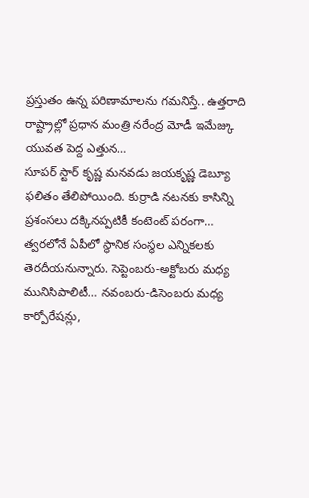ప్రస్తుతం ఉన్న పరిణామాలను గమనిస్తే.. ఉత్తరాది రాష్ట్రాల్లో ప్రధాన మంత్రి నరేంద్ర మోడీ ఇమేజ్కు యువత పెద్ద ఎత్తున…
సూపర్ స్టార్ కృష్ణ మనవడు జయకృష్ణ డెబ్యూ ఫలితం తేలిపోయింది. కుర్రాడి నటనకు కాసిన్ని ప్రశంసలు దక్కినప్పటికీ కంటెంట్ పరంగా…
త్వరలోనే ఏపీలో స్థానిక సంస్థల ఎన్నికలకు తెరదీయనున్నారు. సెప్టెంబరు-అక్టోబరు మధ్య మునిసిపాలిటీ… నవంబరు-డిసెంబరు మధ్య కార్పోరేషన్లు,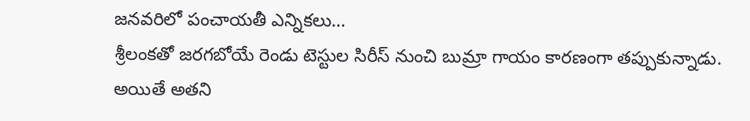జనవరిలో పంచాయతీ ఎన్నికలు…
శ్రీలంకతో జరగబోయే రెండు టెస్టుల సిరీస్ నుంచి బుమ్రా గాయం కారణంగా తప్పుకున్నాడు. అయితే అతని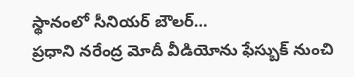స్థానంలో సీనియర్ బౌలర్…
ప్రధాని నరేంద్ర మోదీ వీడియోను ఫేస్బుక్ నుంచి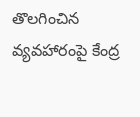తొలగించిన వ్యవహారంపై కేంద్ర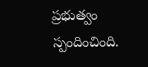ప్రభుత్వం స్పందించింది.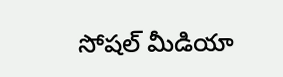సోషల్ మీడియా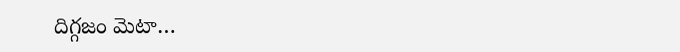దిగ్గజం మెటా…